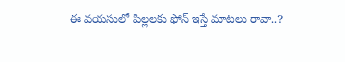ఈ వయసులో పిల్లలకు ఫోన్ ఇస్తే మాటలు రావా..?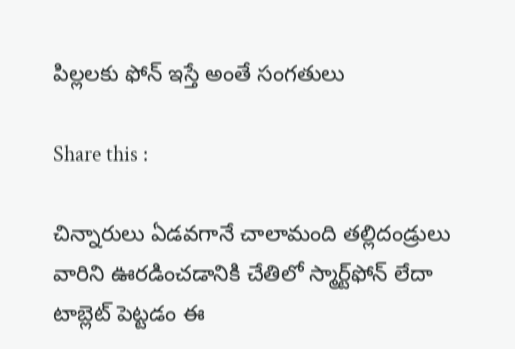పిల్లలకు ఫోన్ ఇస్తే అంతే సంగతులు

Share this :

చిన్నారులు ఏడవగానే చాలామంది తల్లిదండ్రులు వారిని ఊరడించడానికి చేతిలో స్మార్ట్‌ఫోన్ లేదా టాబ్లెట్ పెట్టడం ఈ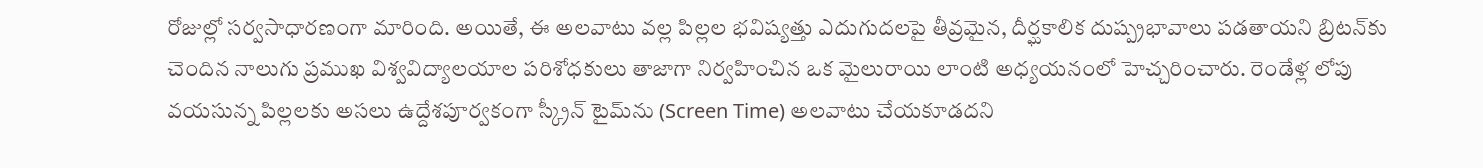రోజుల్లో సర్వసాధారణంగా మారింది. అయితే, ఈ అలవాటు వల్ల పిల్లల భవిష్యత్తు ఎదుగుదలపై తీవ్రమైన, దీర్ఘకాలిక దుష్ప్రభావాలు పడతాయని బ్రిటన్‌కు చెందిన నాలుగు ప్రముఖ విశ్వవిద్యాలయాల పరిశోధకులు తాజాగా నిర్వహించిన ఒక మైలురాయి లాంటి అధ్యయనంలో హెచ్చరించారు. రెండేళ్ల లోపు వయసున్న పిల్లలకు అసలు ఉద్దేశపూర్వకంగా స్క్రీన్ టైమ్‌ను (Screen Time) అలవాటు చేయకూడదని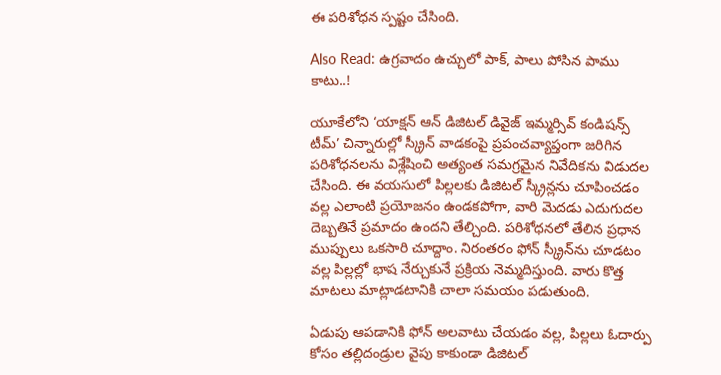ఈ పరిశోధన స్పష్టం చేసింది.

Also Read: ఉగ్రవాదం ఉచ్చులో పాక్, పాలు పోసిన పాము కాటు..!

యూకేలోని ‘యాక్షన్ ఆన్ డిజిటల్ డివైజ్ ఇమ్మర్సివ్ కండిషన్స్ టీమ్’ చిన్నారుల్లో స్క్రీన్ వాడకంపై ప్రపంచవ్యాప్తంగా జరిగిన పరిశోధనలను విశ్లేషించి అత్యంత సమగ్రమైన నివేదికను విడుదల చేసింది. ఈ వయసులో పిల్లలకు డిజిటల్ స్క్రీన్లను చూపించడం వల్ల ఎలాంటి ప్రయోజనం ఉండకపోగా, వారి మెదడు ఎదుగుదల దెబ్బతినే ప్రమాదం ఉందని తేల్చింది. పరిశోధనలో తేలిన ప్రధాన ముప్పులు ఒకసారి చూద్దాం. నిరంతరం ఫోన్ స్క్రీన్‌ను చూడటం వల్ల పిల్లల్లో భాష నేర్చుకునే ప్రక్రియ నెమ్మదిస్తుంది. వారు కొత్త మాటలు మాట్లాడటానికి చాలా సమయం పడుతుంది.

ఏడుపు ఆపడానికి ఫోన్ అలవాటు చేయడం వల్ల, పిల్లలు ఓదార్పు కోసం తల్లిదండ్రుల వైపు కాకుండా డిజిటల్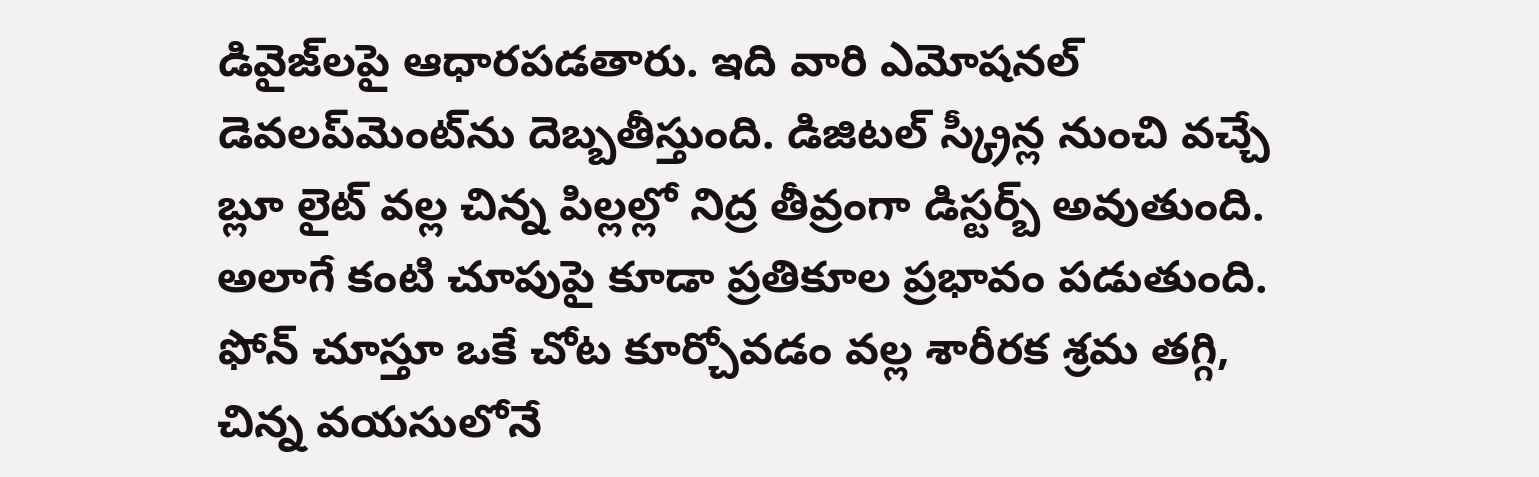డివైజ్‌లపై ఆధారపడతారు. ఇది వారి ఎమోషనల్ డెవలప్‌మెంట్‌ను దెబ్బతీస్తుంది. డిజిటల్ స్క్రీన్ల నుంచి వచ్చే బ్లూ లైట్ వల్ల చిన్న పిల్లల్లో నిద్ర తీవ్రంగా డిస్టర్బ్ అవుతుంది. అలాగే కంటి చూపుపై కూడా ప్రతికూల ప్రభావం పడుతుంది. ఫోన్ చూస్తూ ఒకే చోట కూర్చోవడం వల్ల శారీరక శ్రమ తగ్గి, చిన్న వయసులోనే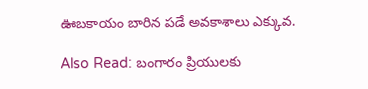ఊబకాయం బారిన పడే అవకాశాలు ఎక్కువ.

Also Read: బంగారం ప్రియులకు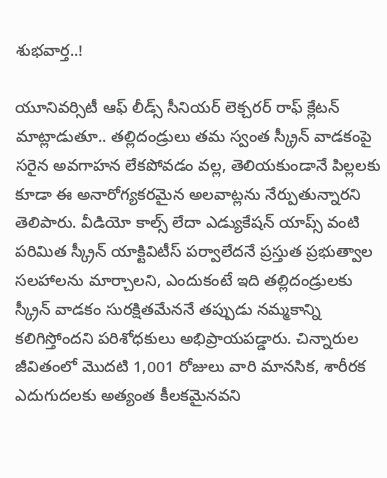శుభవార్త..!

యూనివర్సిటీ ఆఫ్ లీడ్స్ సీనియర్ లెక్చరర్ రాఫ్ క్లేటన్ మాట్లాడుతూ.. తల్లిదండ్రులు తమ స్వంత స్క్రీన్ వాడకంపై సరైన అవగాహన లేకపోవడం వల్ల, తెలియకుండానే పిల్లలకు కూడా ఈ అనారోగ్యకరమైన అలవాట్లను నేర్పుతున్నారని తెలిపారు. వీడియో కాల్స్ లేదా ఎడ్యుకేషన్ యాప్స్ వంటి పరిమిత స్క్రీన్ యాక్టివిటీస్ పర్వాలేదనే ప్రస్తుత ప్రభుత్వాల సలహాలను మార్చాలని, ఎందుకంటే ఇది తల్లిదండ్రులకు స్క్రీన్ వాడకం సురక్షితమేననే తప్పుడు నమ్మకాన్ని కలిగిస్తోందని పరిశోధకులు అభిప్రాయపడ్డారు. చిన్నారుల జీవితంలో మొదటి 1,001 రోజులు వారి మానసిక, శారీరక ఎదుగుదలకు అత్యంత కీలకమైనవని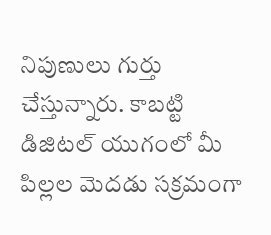నిపుణులు గుర్తు చేస్తున్నారు. కాబట్టి డిజిటల్ యుగంలో మీ పిల్లల మెదడు సక్రమంగా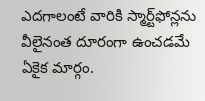ఎదగాలంటే వారికి స్మార్ట్‌ఫోన్లను వీలైనంత దూరంగా ఉంచడమే ఏకైక మార్గం.